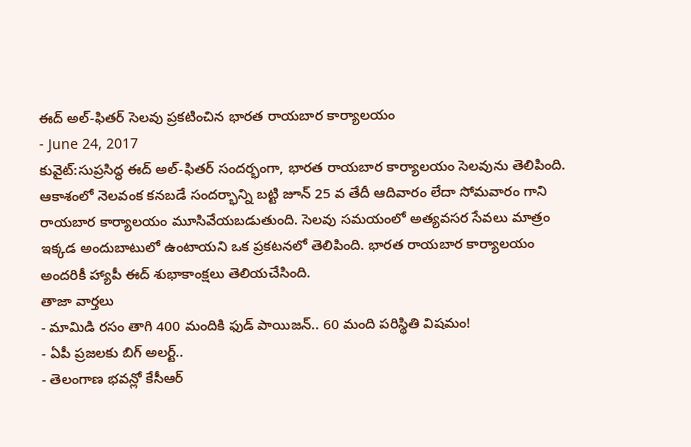ఈద్ అల్-ఫితర్ సెలవు ప్రకటించిన భారత రాయబార కార్యాలయం
- June 24, 2017
కువైట్:సుప్రసిద్ధ ఈద్ అల్-ఫితర్ సందర్భంగా, భారత రాయబార కార్యాలయం సెలవును తెలిపింది. ఆకాశంలో నెలవంక కనబడే సందర్భాన్ని బట్టి జూన్ 25 వ తేదీ ఆదివారం లేదా సోమవారం గాని రాయబార కార్యాలయం మూసివేయబడుతుంది. సెలవు సమయంలో అత్యవసర సేవలు మాత్రం ఇక్కడ అందుబాటులో ఉంటాయని ఒక ప్రకటనలో తెలిపింది. భారత రాయబార కార్యాలయం అందరికీ హ్యాపీ ఈద్ శుభాకాంక్షలు తెలియచేసింది.
తాజా వార్తలు
- మామిడి రసం తాగి 400 మందికి ఫుడ్ పాయిజన్.. 60 మంది పరిస్థితి విషమం!
- ఏపీ ప్రజలకు బిగ్ అలర్ట్..
- తెలంగాణ భవన్లో కేసీఆర్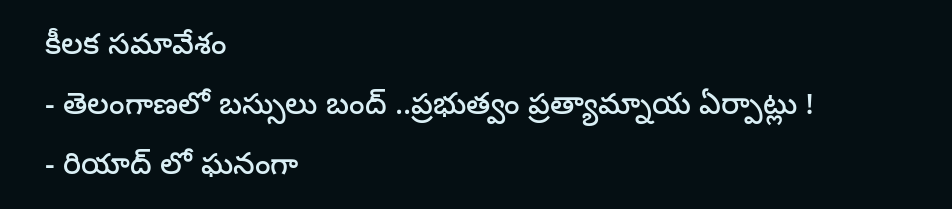కీలక సమావేశం
- తెలంగాణలో బస్సులు బంద్ ..ప్రభుత్వం ప్రత్యామ్నాయ ఏర్పాట్లు !
- రియాద్ లో ఘనంగా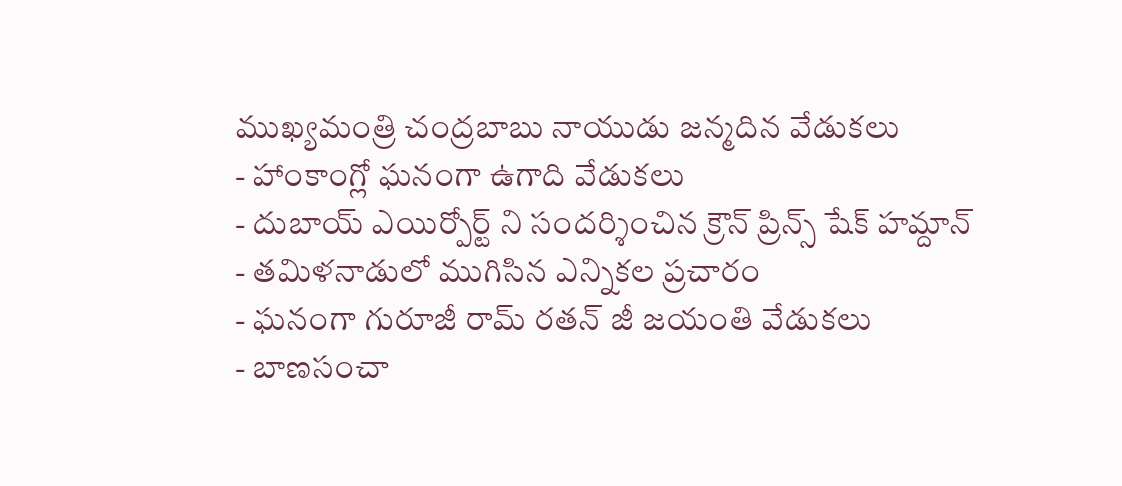ముఖ్యమంత్రి చంద్రబాబు నాయుడు జన్మదిన వేడుకలు
- హాంకాంగ్లో ఘనంగా ఉగాది వేడుకలు
- దుబాయ్ ఎయిర్పోర్ట్ ని సందర్శించిన క్రౌన్ ప్రిన్స్ షేక్ హమ్దాన్
- తమిళనాడులో ముగిసిన ఎన్నికల ప్రచారం
- ఘనంగా గురూజీ రామ్ రతన్ జీ జయంతి వేడుకలు
- బాణసంచా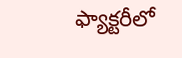ఫ్యాక్టరీలో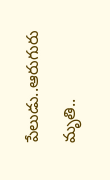పేలుడు..ఆరుగురు మృతి..